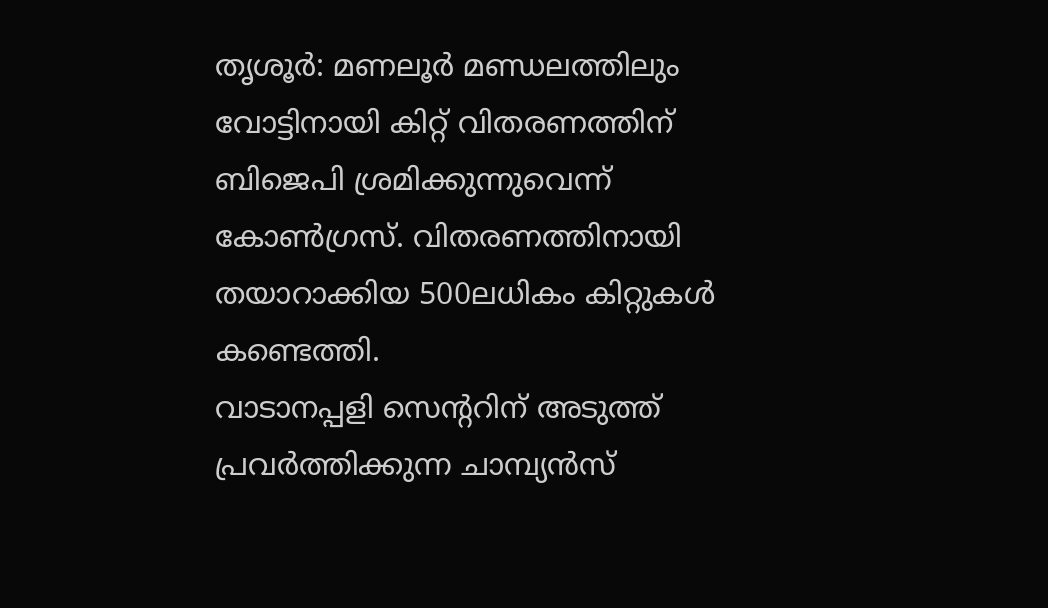തൃശൂർ: മണലൂർ മണ്ഡലത്തിലും വോട്ടിനായി കിറ്റ് വിതരണത്തിന് ബിജെപി ശ്രമിക്കുന്നുവെന്ന് കോൺഗ്രസ്. വിതരണത്തിനായി തയാറാക്കിയ 500ലധികം കിറ്റുകൾ കണ്ടെത്തി.
വാടാനപ്പളി സെന്ററിന് അടുത്ത് പ്രവർത്തിക്കുന്ന ചാമ്പ്യൻസ്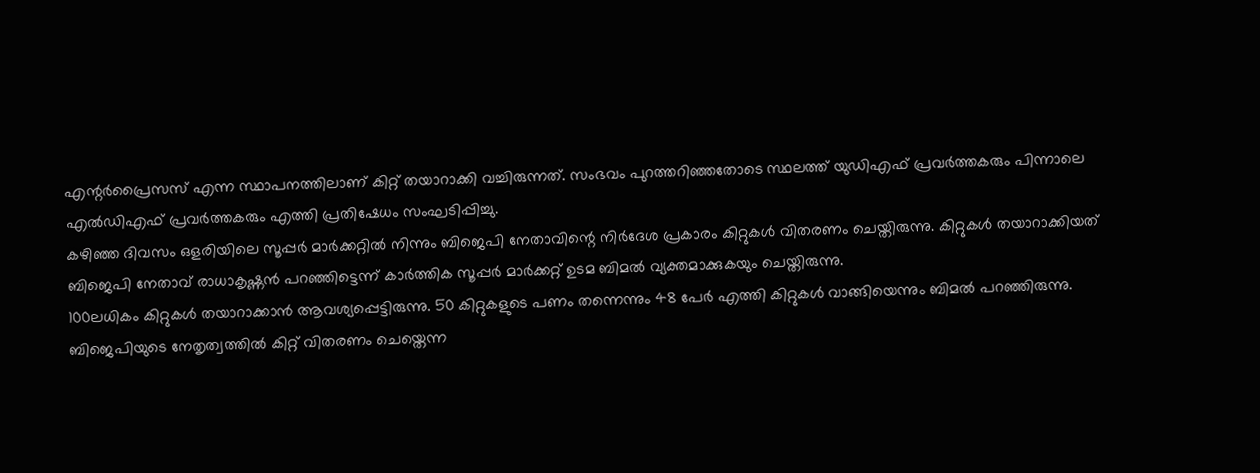എന്റർപ്രൈസസ് എന്ന സ്ഥാപനത്തിലാണ് കിറ്റ് തയാറാക്കി വച്ചിരുന്നത്. സംഭവം പുറത്തറിഞ്ഞതോടെ സ്ഥലത്ത് യുഡിഎഫ് പ്രവർത്തകരും പിന്നാലെ എൽഡിഎഫ് പ്രവർത്തകരും എത്തി പ്രതിഷേധം സംഘടിപ്പിച്ചു.
കഴിഞ്ഞ ദിവസം ഒളരിയിലെ സൂപ്പർ മാർക്കറ്റിൽ നിന്നും ബിജെപി നേതാവിന്റെ നിർദേശ പ്രകാരം കിറ്റുകൾ വിതരണം ചെയ്തിരുന്നു. കിറ്റുകൾ തയാറാക്കിയത് ബിജെപി നേതാവ് രാധാകൃഷ്ണൻ പറഞ്ഞിട്ടെന്ന് കാർത്തിക സൂപ്പർ മാർക്കറ്റ് ഉടമ ബിമൽ വ്യക്തമാക്കുകയും ചെയ്തിരുന്നു.
100ലധികം കിറ്റുകൾ തയാറാക്കാൻ ആവശ്യപ്പെട്ടിരുന്നു. 50 കിറ്റുകളുടെ പണം തന്നെന്നും 48 പേർ എത്തി കിറ്റുകൾ വാങ്ങിയെന്നും ബിമൽ പറഞ്ഞിരുന്നു.
ബിജെപിയുടെ നേതൃത്വത്തിൽ കിറ്റ് വിതരണം ചെയ്തെന്ന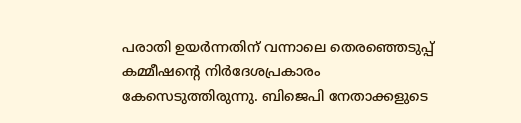പരാതി ഉയർന്നതിന് വന്നാലെ തെരഞ്ഞെടുപ്പ് കമ്മീഷന്റെ നിർദേശപ്രകാരം കേസെടുത്തിരുന്നു. ബിജെപി നേതാക്കളുടെ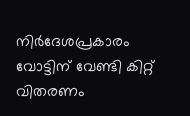നിർദേശപ്രകാരം വോട്ടിന് വേണ്ടി കിറ്റ് വിതരണം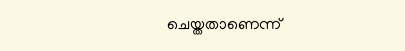ചെയ്തതാണെന്ന്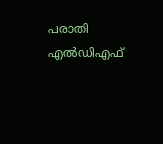പരാതി എൽഡിഎഫ്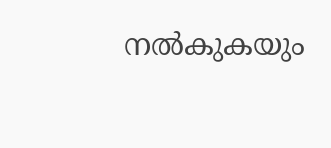നൽകുകയും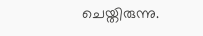ചെയ്തിരുന്നു.